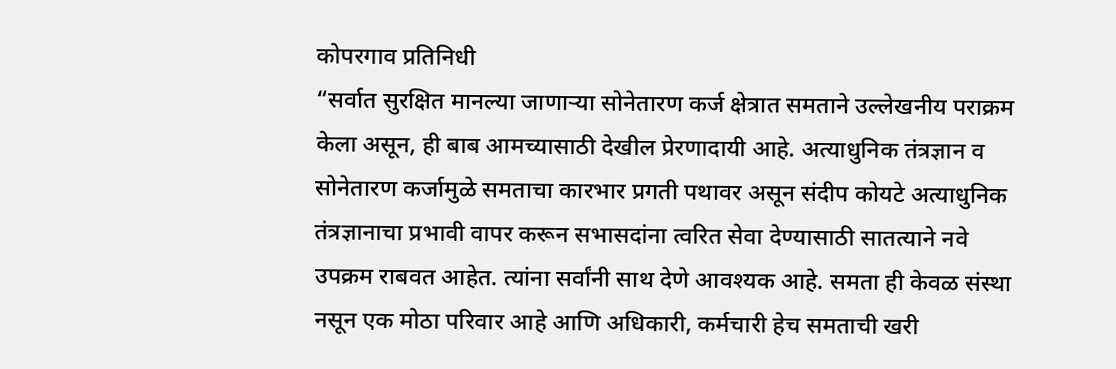कोपरगाव प्रतिनिधी
“सर्वात सुरक्षित मानल्या जाणाऱ्या सोनेतारण कर्ज क्षेत्रात समताने उल्लेखनीय पराक्रम केला असून, ही बाब आमच्यासाठी देखील प्रेरणादायी आहे. अत्याधुनिक तंत्रज्ञान व सोनेतारण कर्जामुळे समताचा कारभार प्रगती पथावर असून संदीप कोयटे अत्याधुनिक तंत्रज्ञानाचा प्रभावी वापर करून सभासदांना त्वरित सेवा देण्यासाठी सातत्याने नवे उपक्रम राबवत आहेत. त्यांना सर्वांनी साथ देणे आवश्यक आहे. समता ही केवळ संस्था नसून एक मोठा परिवार आहे आणि अधिकारी, कर्मचारी हेच समताची खरी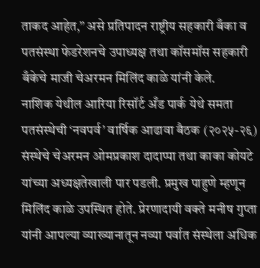ताकद आहेत,” असे प्रतिपादन राष्ट्रीय सहकारी बँका व पतसंस्था फेडरेशनचे उपाध्यक्ष तथा कॉसमॉस सहकारी बँकेचे माजी चेअरमन मिलिंद काळे यांनी केले.
नाशिक येथील आरिया रिसॉर्ट अँड पार्क येथे समता पतसंस्थेची ‘नवपर्व’ वार्षिक आढावा बैठक (२०२५-२६) संस्थेचे चेअरमन ओमप्रकाश दादाप्पा तथा काका कोयटे यांच्या अध्यक्षतेखाली पार पडली. प्रमुख पाहुणे म्हणून मिलिंद काळे उपस्थित होते. प्रेरणादायी वक्ते मनीष गुप्ता यांनी आपल्या व्याख्यानातून नव्या पर्वात संस्थेला अधिक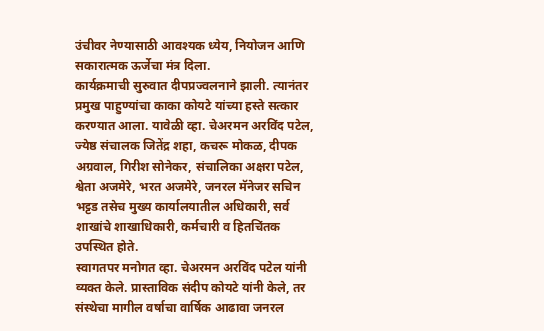उंचीवर नेण्यासाठी आवश्यक ध्येय, नियोजन आणि सकारात्मक ऊर्जेचा मंत्र दिला.
कार्यक्रमाची सुरुवात दीपप्रज्वलनाने झाली. त्यानंतर प्रमुख पाहुण्यांचा काका कोयटे यांच्या हस्ते सत्कार करण्यात आला. यावेळी व्हा. चेअरमन अरविंद पटेल, ज्येष्ठ संचालक जितेंद्र शहा, कचरू मोकळ, दीपक अग्रवाल, गिरीश सोनेकर, संचालिका अक्षरा पटेल, श्वेता अजमेरे, भरत अजमेरे, जनरल मॅनेजर सचिन भट्टड तसेच मुख्य कार्यालयातील अधिकारी, सर्व शाखांचे शाखाधिकारी, कर्मचारी व हितचिंतक उपस्थित होते.
स्वागतपर मनोगत व्हा. चेअरमन अरविंद पटेल यांनी व्यक्त केले. प्रास्ताविक संदीप कोयटे यांनी केले, तर संस्थेचा मागील वर्षाचा वार्षिक आढावा जनरल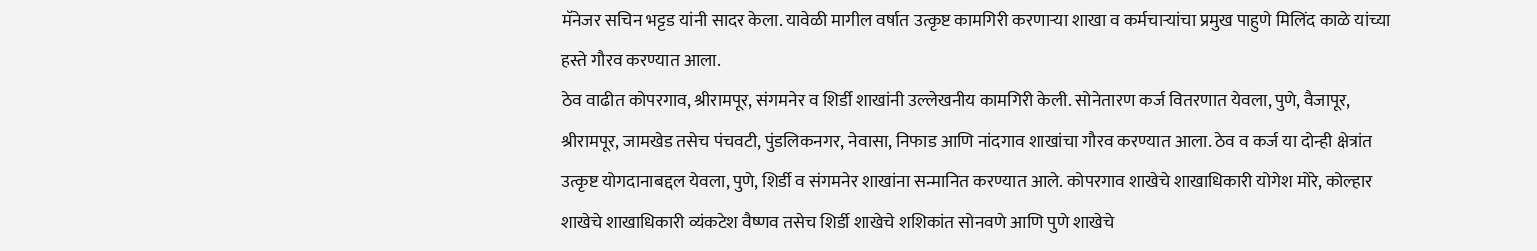मॅनेजर सचिन भट्टड यांनी सादर केला. यावेळी मागील वर्षात उत्कृष्ट कामगिरी करणाऱ्या शाखा व कर्मचाऱ्यांचा प्रमुख पाहुणे मिलिंद काळे यांच्या हस्ते गौरव करण्यात आला.
ठेव वाढीत कोपरगाव, श्रीरामपूर, संगमनेर व शिर्डी शाखांनी उल्लेखनीय कामगिरी केली. सोनेतारण कर्ज वितरणात येवला, पुणे, वैजापूर, श्रीरामपूर, जामखेड तसेच पंचवटी, पुंडलिकनगर, नेवासा, निफाड आणि नांदगाव शाखांचा गौरव करण्यात आला. ठेव व कर्ज या दोन्ही क्षेत्रांत उत्कृष्ट योगदानाबद्दल येवला, पुणे, शिर्डी व संगमनेर शाखांना सन्मानित करण्यात आले. कोपरगाव शाखेचे शाखाधिकारी योगेश मोरे, कोल्हार शाखेचे शाखाधिकारी व्यंकटेश वैष्णव तसेच शिर्डी शाखेचे शशिकांत सोनवणे आणि पुणे शाखेचे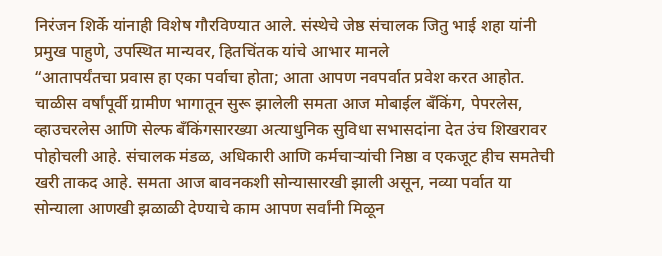निरंजन शिर्के यांनाही विशेष गौरविण्यात आले. संस्थेचे जेष्ठ संचालक जितु भाई शहा यांनी प्रमुख पाहुणे, उपस्थित मान्यवर, हितचिंतक यांचे आभार मानले
“आतापर्यंतचा प्रवास हा एका पर्वाचा होता; आता आपण नवपर्वात प्रवेश करत आहोत. चाळीस वर्षांपूर्वी ग्रामीण भागातून सुरू झालेली समता आज मोबाईल बँकिंग, पेपरलेस, व्हाउचरलेस आणि सेल्फ बँकिंगसारख्या अत्याधुनिक सुविधा सभासदांना देत उंच शिखरावर पोहोचली आहे. संचालक मंडळ, अधिकारी आणि कर्मचाऱ्यांची निष्ठा व एकजूट हीच समतेची खरी ताकद आहे. समता आज बावनकशी सोन्यासारखी झाली असून, नव्या पर्वात या सोन्याला आणखी झळाळी देण्याचे काम आपण सर्वांनी मिळून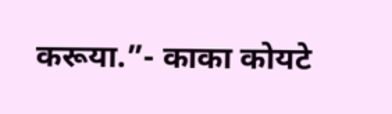करूया.”- काका कोयटे